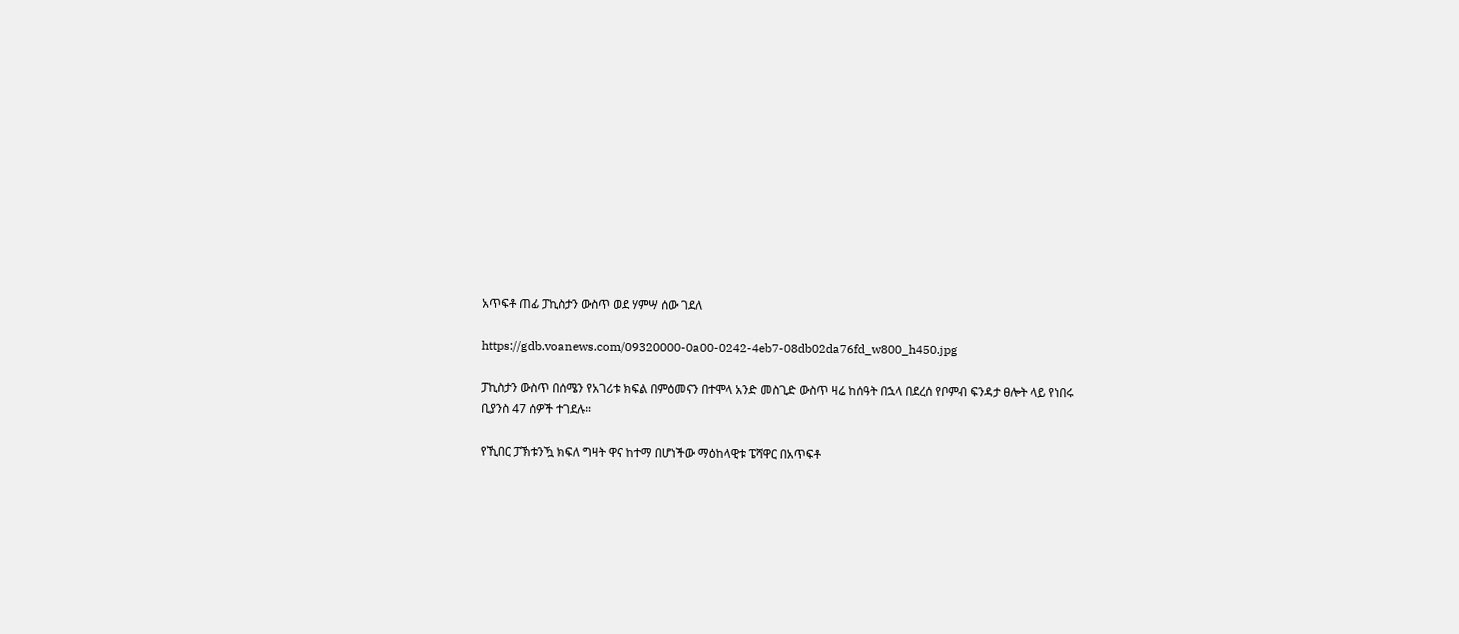አጥፍቶ ጠፊ ፓኪስታን ውስጥ ወደ ሃምሣ ሰው ገደለ

https://gdb.voanews.com/09320000-0a00-0242-4eb7-08db02da76fd_w800_h450.jpg

ፓኪስታን ውስጥ በሰሜን የአገሪቱ ክፍል በምዕመናን በተሞላ አንድ መስጊድ ውስጥ ዛሬ ከሰዓት በኋላ በደረሰ የቦምብ ፍንዳታ ፀሎት ላይ የነበሩ ቢያንስ 47 ሰዎች ተገደሉ።

የኺበር ፓኽቱንዃ ክፍለ ግዛት ዋና ከተማ በሆነችው ማዕከላዊቱ ፔሻዋር በአጥፍቶ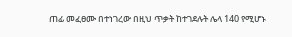ጠፊ መፈፀሙ በተነገረው በዚህ ጥቃት ከተገደሉት ሌላ 140 የሚሆኑ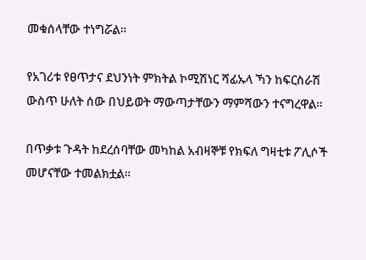መቁሰላቸው ተነግሯል።

የአገሪቱ የፀጥታና ደህንነት ምክትል ኮሚሽነር ሻፊኡላ ኻን ከፍርስራሽ ውስጥ ሁለት ሰው በህይወት ማውጣታቸውን ማምሻውን ተናግረዋል።

በጥቃቱ ጉዳት ከደረሰባቸው መካከል አብዛኞቹ የክፍለ ግዛቲቱ ፖሊሶች መሆናቸው ተመልክቷል።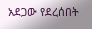አደጋው የደረሰበት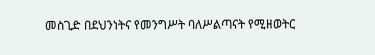መስጊድ በደህንነትና የመንግሥት ባለሥልጣናት የሚዘወትር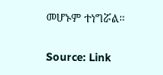መሆኑም ተነግሯል።

Source: Link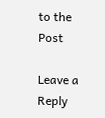to the Post

Leave a Reply